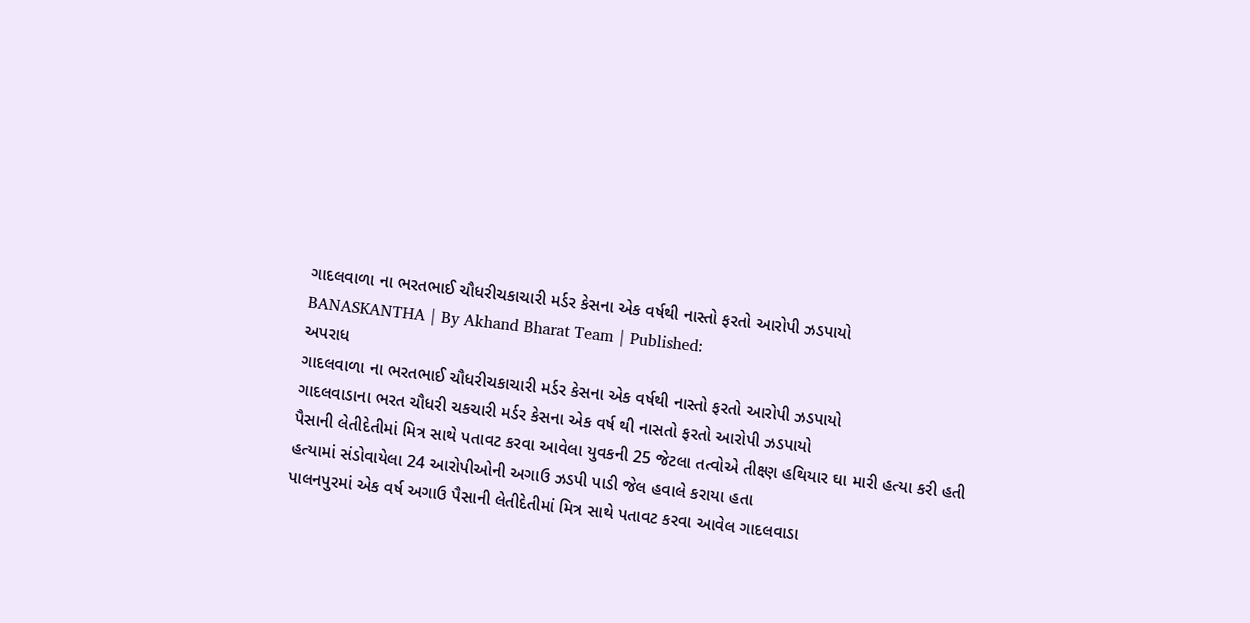ગાદલવાળા ના ભરતભાઈ ચૌધરીચકાચારી મર્ડર કેસના એક વર્ષથી નાસ્તો ફરતો આરોપી ઝડપાયો
BANASKANTHA | By Akhand Bharat Team | Published:
અપરાધ
ગાદલવાળા ના ભરતભાઈ ચૌધરીચકાચારી મર્ડર કેસના એક વર્ષથી નાસ્તો ફરતો આરોપી ઝડપાયો
ગાદલવાડાના ભરત ચૌધરી ચકચારી મર્ડર કેસના એક વર્ષ થી નાસતો ફરતો આરોપી ઝડપાયો
પૈસાની લેતીદેતીમાં મિત્ર સાથે પતાવટ કરવા આવેલા યુવકની 25 જેટલા તત્વોએ તીક્ષ્ણ હથિયાર ઘા મારી હત્યા કરી હતી
હત્યામાં સંડોવાયેલા 24 આરોપીઓની અગાઉ ઝડપી પાડી જેલ હવાલે કરાયા હતા
પાલનપુરમાં એક વર્ષ અગાઉ પૈસાની લેતીદેતીમાં મિત્ર સાથે પતાવટ કરવા આવેલ ગાદલવાડા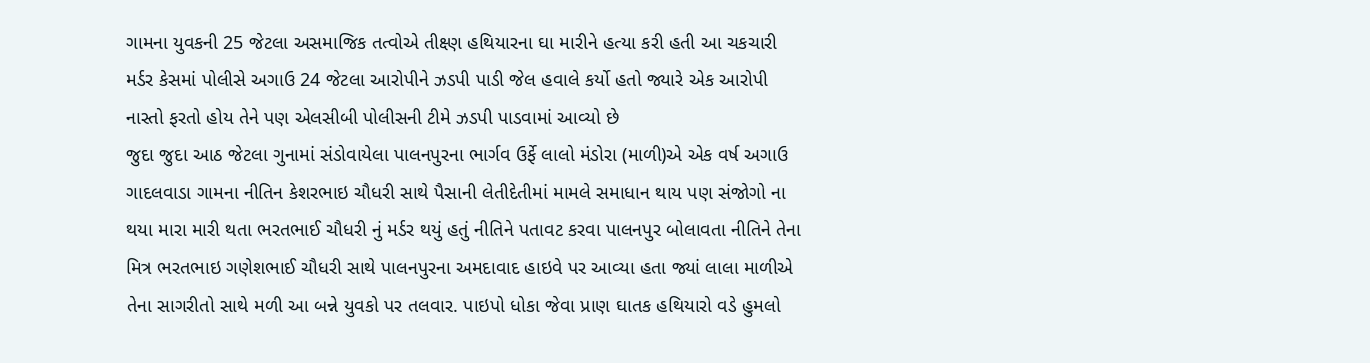ગામના યુવકની 25 જેટલા અસમાજિક તત્વોએ તીક્ષ્ણ હથિયારના ઘા મારીને હત્યા કરી હતી આ ચકચારી મર્ડર કેસમાં પોલીસે અગાઉ 24 જેટલા આરોપીને ઝડપી પાડી જેલ હવાલે કર્યો હતો જ્યારે એક આરોપી નાસ્તો ફરતો હોય તેને પણ એલસીબી પોલીસની ટીમે ઝડપી પાડવામાં આવ્યો છે
જુદા જુદા આઠ જેટલા ગુનામાં સંડોવાયેલા પાલનપુરના ભાર્ગવ ઉર્ફે લાલો મંડોરા (માળી)એ એક વર્ષ અગાઉ ગાદલવાડા ગામના નીતિન કેશરભાઇ ચૌધરી સાથે પૈસાની લેતીદેતીમાં મામલે સમાધાન થાય પણ સંજોગો ના થયા મારા મારી થતા ભરતભાઈ ચૌધરી નું મર્ડર થયું હતું નીતિને પતાવટ કરવા પાલનપુર બોલાવતા નીતિને તેના મિત્ર ભરતભાઇ ગણેશભાઈ ચૌધરી સાથે પાલનપુરના અમદાવાદ હાઇવે પર આવ્યા હતા જ્યાં લાલા માળીએ તેના સાગરીતો સાથે મળી આ બન્ને યુવકો પર તલવાર. પાઇપો ધોકા જેવા પ્રાણ ઘાતક હથિયારો વડે હુમલો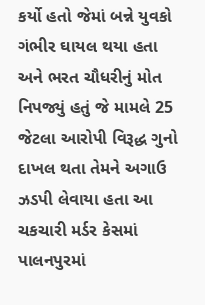કર્યો હતો જેમાં બન્ને યુવકો ગંભીર ઘાયલ થયા હતા અને ભરત ચૌધરીનું મોત નિપજ્યું હતું જે મામલે 25 જેટલા આરોપી વિરૂદ્ધ ગુનો દાખલ થતા તેમને અગાઉ ઝડપી લેવાયા હતા આ ચકચારી મર્ડર કેસમાં પાલનપુરમાં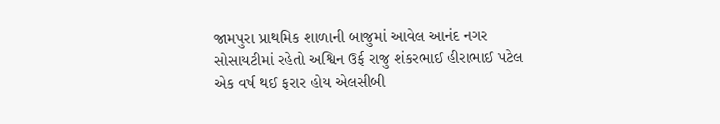જામપુરા પ્રાથમિક શાળાની બાજુમાં આવેલ આનંદ નગર સોસાયટીમાં રહેતો અશ્વિન ઉર્ફ રાજુ શંકરભાઈ હીરાભાઈ પટેલ એક વર્ષ થઈ ફરાર હોય એલસીબી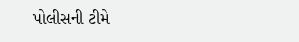પોલીસની ટીમે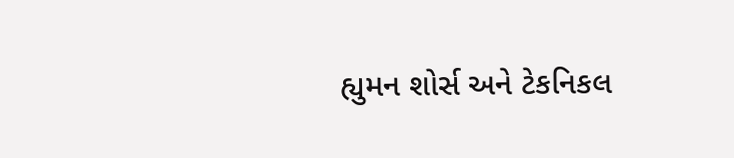હ્યુમન શોર્સ અને ટેકનિકલ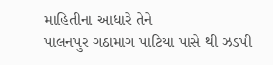માહિતીના આધારે તેને
પાલનપુર ગઠામાગ પાટિયા પાસે થી ઝડપી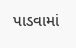પાડવામાં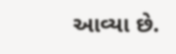આવ્યા છે.